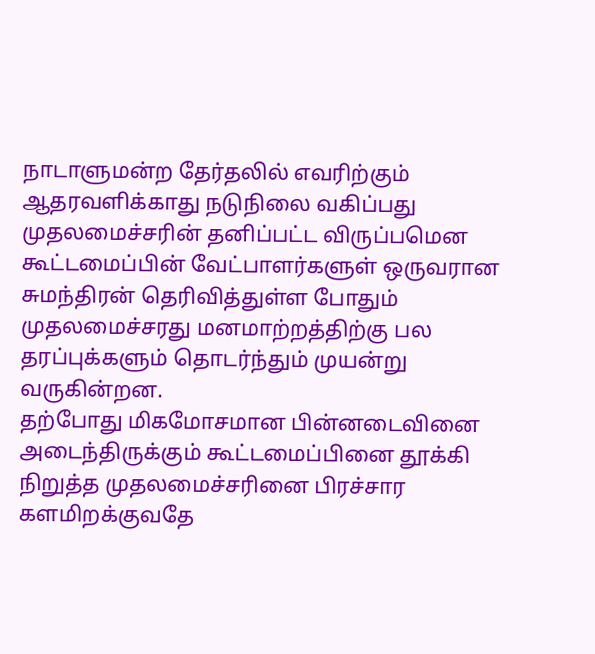நாடாளுமன்ற தேர்தலில் எவரிற்கும் ஆதரவளிக்காது நடுநிலை வகிப்பது முதலமைச்சரின் தனிப்பட்ட விருப்பமென கூட்டமைப்பின் வேட்பாளர்களுள் ஒருவரான சுமந்திரன் தெரிவித்துள்ள போதும் முதலமைச்சரது மனமாற்றத்திற்கு பல தரப்புக்களும் தொடர்ந்தும் முயன்று வருகின்றன.
தற்போது மிகமோசமான பின்னடைவினை அடைந்திருக்கும் கூட்டமைப்பினை தூக்கி நிறுத்த முதலமைச்சரினை பிரச்சார களமிறக்குவதே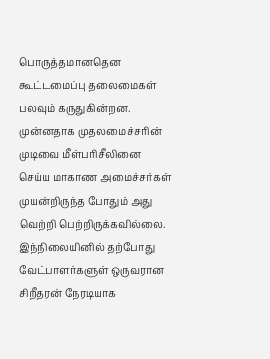பொருத்தமானதென கூட்டமைப்பு தலைமைகள் பலவும் கருதுகின்றன.
முன்னதாக முதலமைச்சரின் முடிவை மீள்பரிசீலினை செய்ய மாகாண அமைச்சர்கள் முயன்றிருந்த போதும் அது வெற்றி பெற்றிருக்கவில்லை.
இந்நிலையினில் தற்போது வேட்பாளர்களுள் ஒருவரான சிறீதரன் நேரடியாக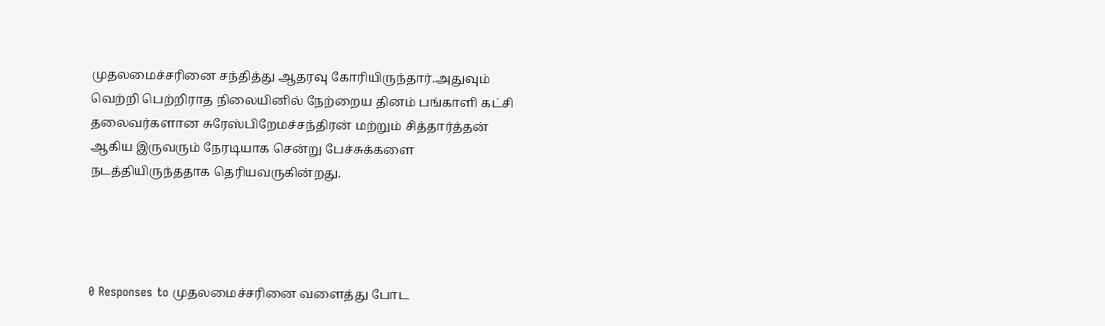முதலமைச்சரினை சந்தித்து ஆதரவு கோரியிருந்தார்.அதுவும் வெற்றி பெற்றிராத நிலையினில் நேற்றைய தினம் பங்காளி கட்சி தலைவர்களான சுரேஸ்பிறேமச்சந்திரன் மற்றும் சித்தார்த்தன் ஆகிய இருவரும் நேரடியாக சென்று பேச்சுக்களை நடத்தியிருந்ததாக தெரியவருகின்றது.




0 Responses to முதலமைச்சரினை வளைத்து போட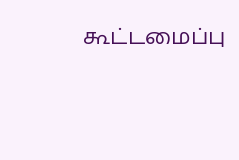கூட்டமைப்பு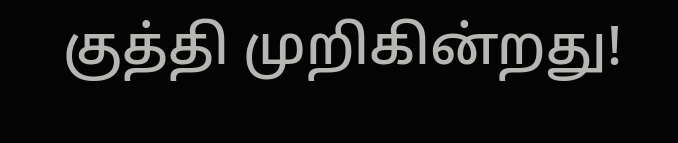குத்தி முறிகின்றது!